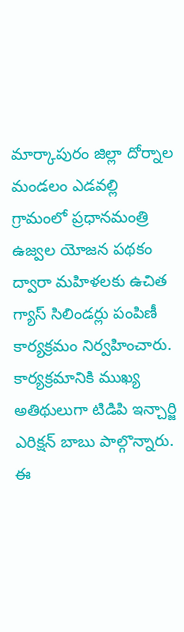మార్కాపురం జిల్లా దోర్నాల మండలం ఎడవల్లి గ్రామంలో ప్రధానమంత్రి ఉజ్వల యోజన పథకం ద్వారా మహిళలకు ఉచిత గ్యాస్ సిలిండర్లు పంపిణీ కార్యక్రమం నిర్వహించారు. కార్యక్రమానికి ముఖ్య అతిథులుగా టిడిపి ఇన్చార్జి ఎరిక్షన్ బాబు పాల్గొన్నారు. ఈ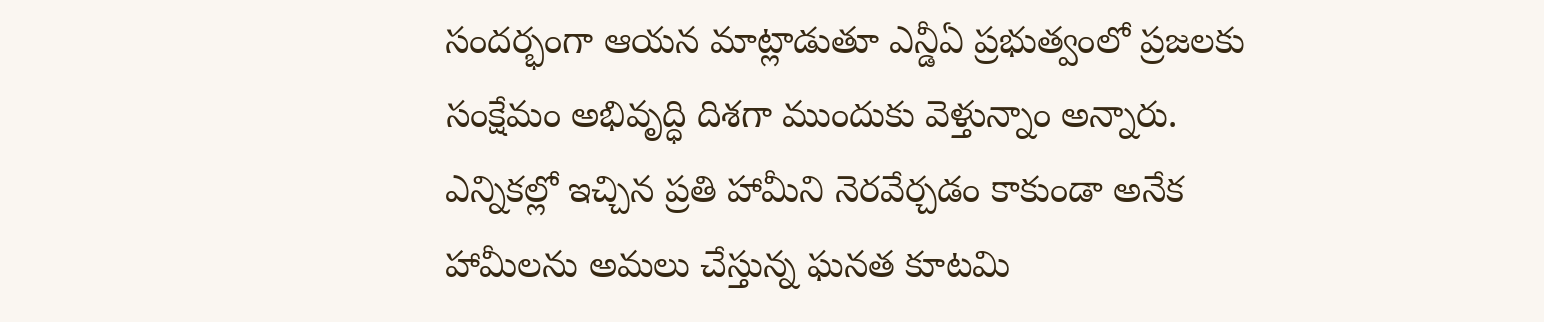సందర్భంగా ఆయన మాట్లాడుతూ ఎన్డీఏ ప్రభుత్వంలో ప్రజలకు సంక్షేమం అభివృద్ధి దిశగా ముందుకు వెళ్తున్నాం అన్నారు. ఎన్నికల్లో ఇచ్చిన ప్రతి హామీని నెరవేర్చడం కాకుండా అనేక హామీలను అమలు చేస్తున్న ఘనత కూటమి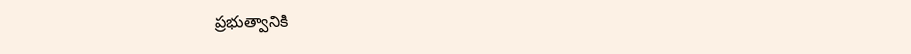ప్రభుత్వానికి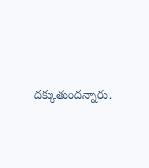దక్కుతుందన్నారు.